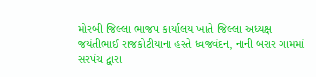મોરબી જિલ્લા ભાજપ કાર્યાલય ખાતે જિલ્લા અધ્યક્ષ જયંતીભાઈ રાજકોટીયાના હસ્તે ધ્વજવંદન, નાની બરાર ગામમાં સરપંચ દ્વારા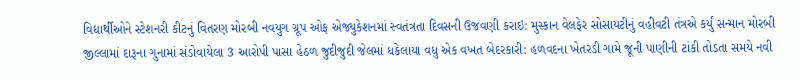વિદ્યાર્થીઓને સ્ટેશનરી કીટનું વિતરણ મોરબી નવયુગ ગ્રૂપ ઓફ એજ્યુકેશનમાં સ્વતંત્રતા દિવસની ઉજવણી કરાઇ: મુસ્કાન વેલફેર સોસાયટીનું વહીવટી તંત્રએ કર્યું સન્માન મોરબી જીલ્લામાં દારૂના ગુનામાં સંડોવાયેલા 3 આરોપી પાસા હેઠળ જુદીજુદી જેલમાં ધકેલાયા વધુ એક વખત બેદરકારી: હળવદના ખેતરડી ગામે જૂની પાણીની ટાંકી તોડતા સમયે નવી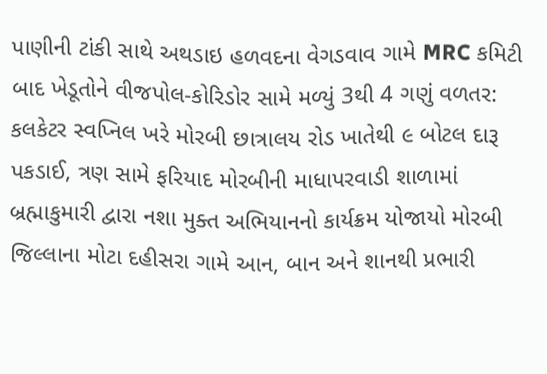પાણીની ટાંકી સાથે અથડાઇ હળવદના વેગડવાવ ગામે MRC કમિટી બાદ ખેડૂતોને વીજપોલ-કોરિડોર સામે મળ્યું 3થી 4 ગણું વળતર: કલકેટર સ્વપ્નિલ ખરે મોરબી છાત્રાલય રોડ ખાતેથી ૯ બોટલ દારૂ પકડાઈ, ત્રણ સામે ફરિયાદ મોરબીની માધાપરવાડી શાળામાં બ્રહ્માકુમારી દ્વારા નશા મુક્ત અભિયાનનો કાર્યક્રમ યોજાયો મોરબી જિલ્લાના મોટા દહીસરા ગામે આન, બાન અને શાનથી પ્રભારી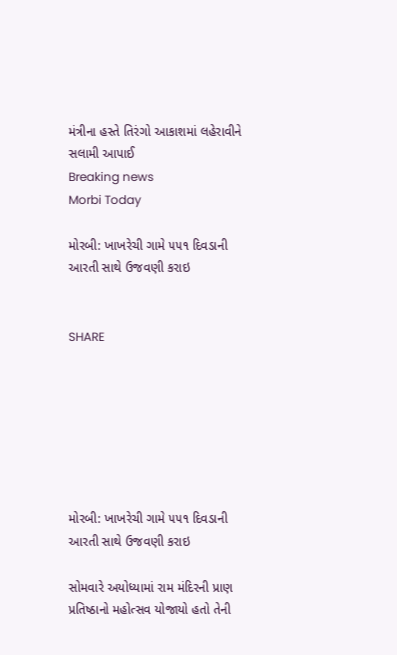મંત્રીના હસ્તે તિરંગો આકાશમાં લહેરાવીને સલામી આપાઈ
Breaking news
Morbi Today

મોરબી: ખાખરેચી ગામે ૫૫૧ દિવડાની આરતી સાથે ઉજવણી કરાઇ


SHARE







મોરબી: ખાખરેચી ગામે ૫૫૧ દિવડાની આરતી સાથે ઉજવણી કરાઇ

સોમવારે અયોધ્યામાં રામ મંદિરની પ્રાણ પ્રતિષ્ઠાનો મહોત્સવ યોજાયો હતો તેની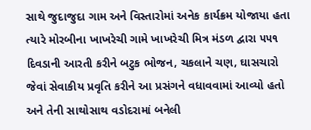સાથે જુદાજુદા ગામ અને વિસ્તારોમાં અનેક કાર્યક્રમ યોજાયા હતા ત્યારે મોરબીના ખાખરેચી ગામે ખાખરેચી મિત્ર મંડળ દ્વારા ૫૫૧ દિવડાની આરતી કરીને બટુક ભોજન, ચકલાને ચણ, ઘાસચારો જેવાં સેવાકીય પ્રવૃતિ કરીને આ પ્રસંગને વધાવવામાં આવ્યો હતો અને તેની સાથોસાથ વડોદરામાં બનેલી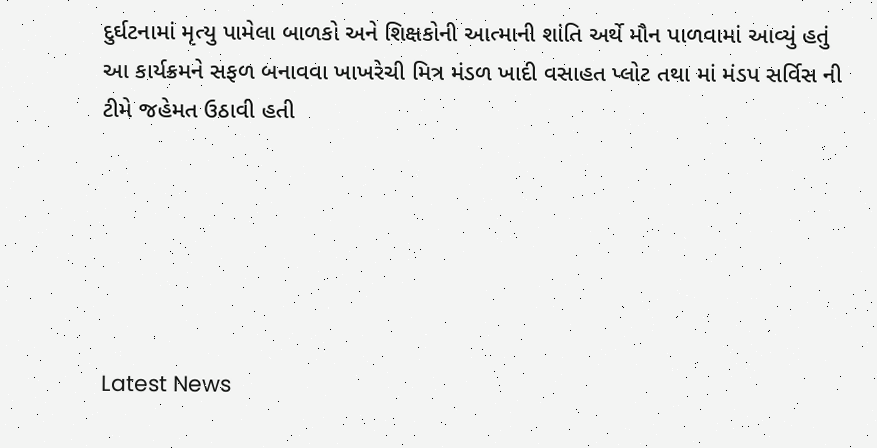દુર્ઘટનામાં મૃત્યુ પામેલા બાળકો અને શિક્ષકોની આત્માની શાંતિ અર્થે મૌન પાળવામાં આવ્યું હતું આ કાર્યક્રમને સફળ બનાવવા ખાખરેચી મિત્ર મંડળ ખાદી વસાહત પ્લોટ તથા માં મંડપ સર્વિસ ની ટીમે જહેમત ઉઠાવી હતી






Latest News